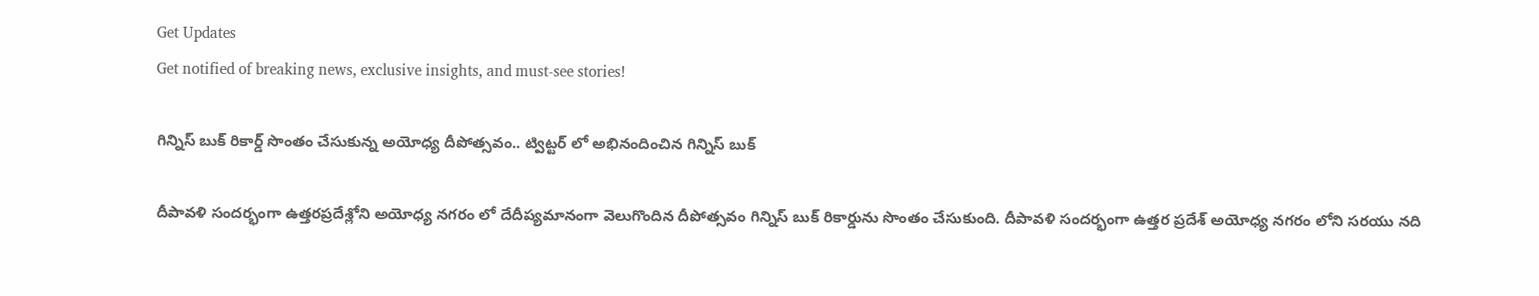Get Updates
Get notified of breaking news, exclusive insights, and must-see stories!

గిన్నిస్ బుక్ రికార్డ్ సొంతం చేసుకున్న అయోధ్య దీపోత్సవం.. ట్విట్టర్ లో అభినందించిన గిన్నిస్ బుక్

దీపావళి సందర్భంగా ఉత్తరప్రదేశ్లోని అయోధ్య నగరం లో దేదీప్యమానంగా వెలుగొందిన దీపోత్సవం గిన్నిస్ బుక్ రికార్డును సొంతం చేసుకుంది. దీపావళి సందర్భంగా ఉత్తర ప్రదేశ్ అయోధ్య నగరం లోని సరయు నది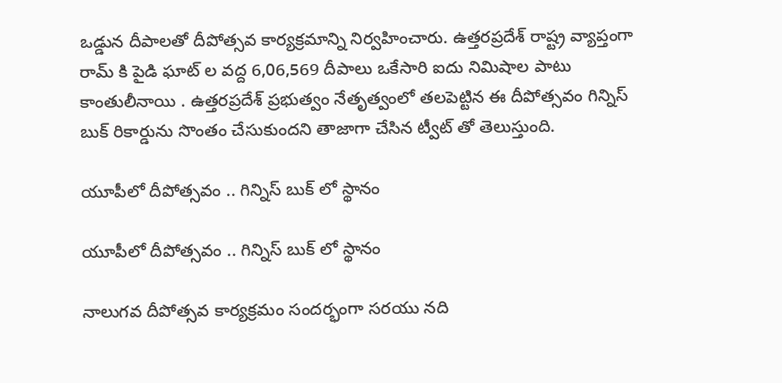ఒడ్డున దీపాలతో దీపోత్సవ కార్యక్రమాన్ని నిర్వహించారు. ఉత్తరప్రదేశ్ రాష్ట్ర వ్యాప్తంగా రామ్ కి పైడి ఘాట్ ల వద్ద 6,06,569 దీపాలు ఒకేసారి ఐదు నిమిషాల పాటు కాంతులీనాయి . ఉత్తరప్రదేశ్ ప్రభుత్వం నేతృత్వంలో తలపెట్టిన ఈ దీపోత్సవం గిన్నిస్ బుక్ రికార్డును సొంతం చేసుకుందని తాజాగా చేసిన ట్వీట్ తో తెలుస్తుంది.

యూపీలో దీపోత్సవం .. గిన్నిస్ బుక్ లో స్థానం

యూపీలో దీపోత్సవం .. గిన్నిస్ బుక్ లో స్థానం

నాలుగవ దీపోత్సవ కార్యక్రమం సందర్భంగా సరయు నది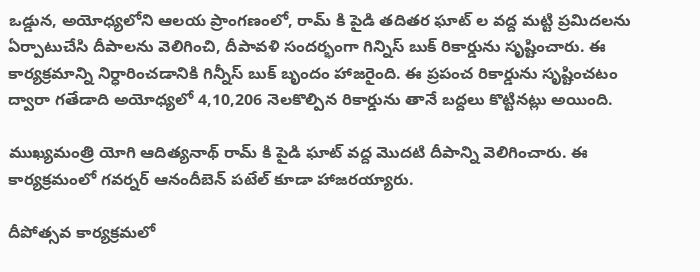ఒడ్డున, అయోధ్యలోని ఆలయ ప్రాంగణంలో, రామ్ కి పైడి తదితర ఘాట్ ల వద్ద మట్టి ప్రమిదలను ఏర్పాటుచేసి దీపాలను వెలిగించి, దీపావళి సందర్భంగా గిన్నిస్ బుక్ రికార్డును సృష్టించారు. ఈ కార్యక్రమాన్ని నిర్ధారించడానికి గిన్నీస్ బుక్ బృందం హాజరైంది. ఈ ప్రపంచ రికార్డును సృష్టించటం ద్వారా గతేడాది అయోధ్యలో 4,10,206 నెలకొల్పిన రికార్డును తానే బద్దలు కొట్టినట్లు అయింది.

ముఖ్యమంత్రి యోగి ఆదిత్యనాథ్ రామ్ కి పైడి ఘాట్ వద్ద మొదటి దీపాన్ని వెలిగించారు. ఈ కార్యక్రమంలో గవర్నర్ ఆనందీబెన్ పటేల్ కూడా హాజరయ్యారు.

దీపోత్సవ కార్యక్రమలో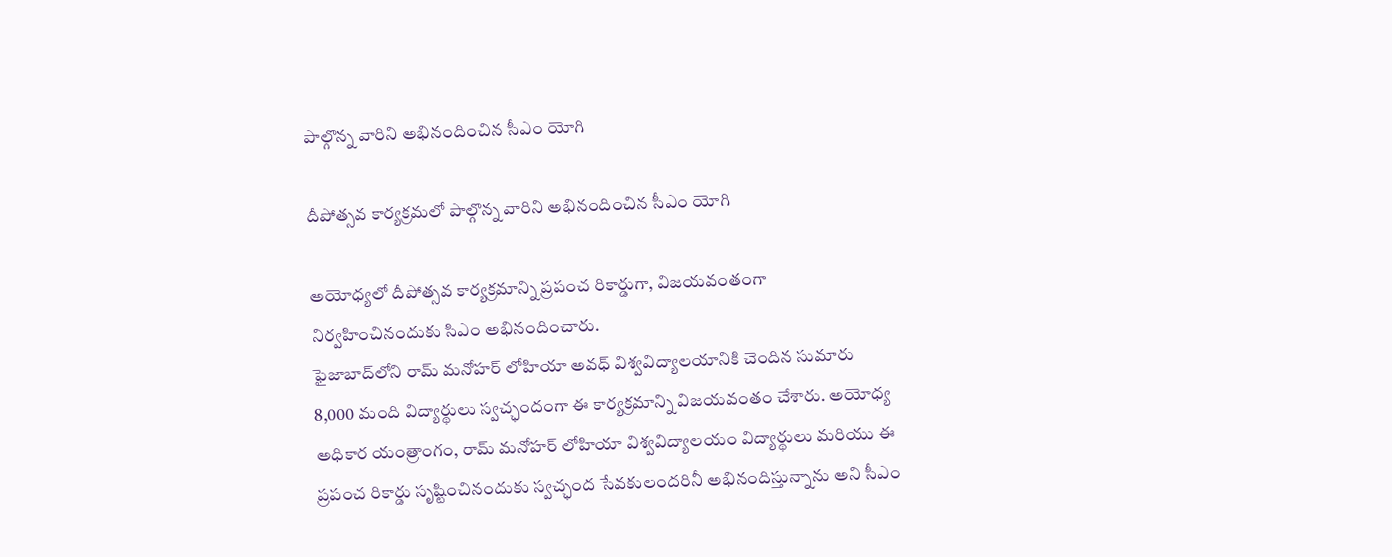పాల్గొన్న వారిని అభినందించిన సీఎం యోగి

దీపోత్సవ కార్యక్రమలో పాల్గొన్న వారిని అభినందించిన సీఎం యోగి

అయోధ్యలో దీపోత్సవ కార్యక్రమాన్ని ప్రపంచ రికార్డుగా, విజయవంతంగా నిర్వహించినందుకు సిఎం అభినందించారు.
ఫైజాబాద్‌లోని రామ్ మనోహర్ లోహియా అవధ్ విశ్వవిద్యాలయానికి చెందిన సుమారు 8,000 మంది విద్యార్థులు స్వచ్ఛందంగా ఈ కార్యక్రమాన్ని విజయవంతం చేశారు. అయోధ్య అధికార యంత్రాంగం, రామ్ మనోహర్ లోహియా విశ్వవిద్యాలయం విద్యార్థులు మరియు ఈ ప్రపంచ రికార్డు సృష్టించినందుకు స్వచ్ఛంద సేవకులందరినీ అభినందిస్తున్నాను అని సీఎం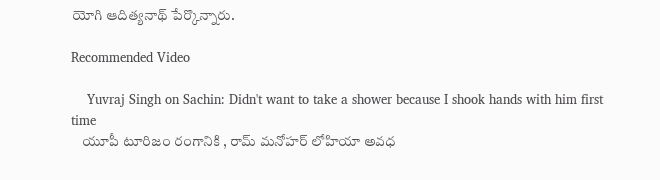యోగి ఆదిత్యనాథ్ పేర్కొన్నారు.

Recommended Video

    Yuvraj Singh on Sachin: Didn't want to take a shower because I shook hands with him first time
    యూపీ టూరిజం రంగానికి , రామ్ మనోహర్ లోహియా అవధ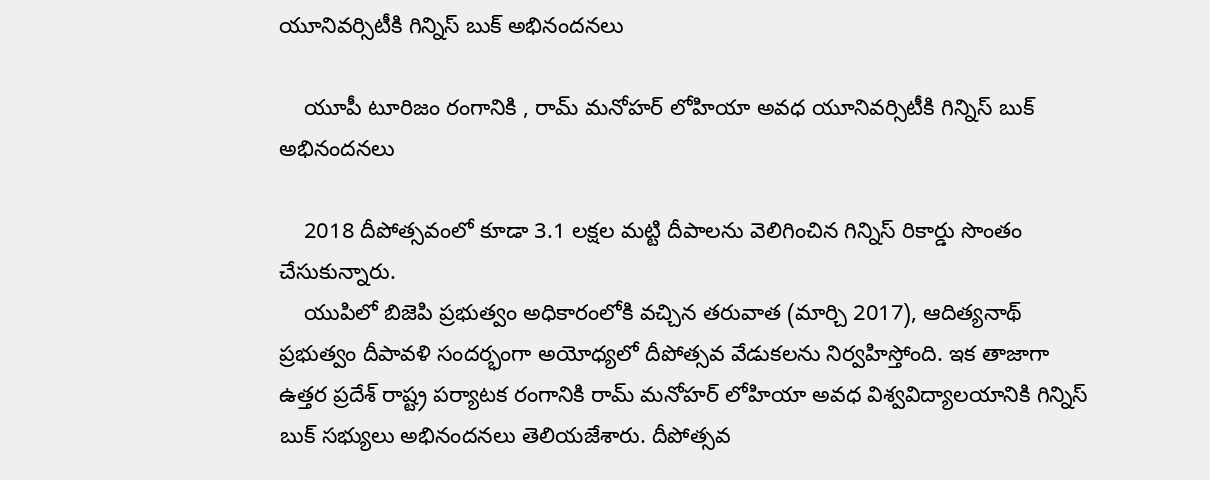యూనివర్సిటీకి గిన్నిస్ బుక్ అభినందనలు

    యూపీ టూరిజం రంగానికి , రామ్ మనోహర్ లోహియా అవధ యూనివర్సిటీకి గిన్నిస్ బుక్ అభినందనలు

    2018 దీపోత్సవంలో కూడా 3.1 లక్షల మట్టి దీపాలను వెలిగించిన గిన్నిస్ రికార్డు సొంతం చేసుకున్నారు.
    యుపిలో బిజెపి ప్రభుత్వం అధికారంలోకి వచ్చిన తరువాత (మార్చి 2017), ఆదిత్యనాథ్ ప్రభుత్వం దీపావళి సందర్భంగా అయోధ్యలో దీపోత్సవ వేడుకలను నిర్వహిస్తోంది. ఇక తాజాగా ఉత్తర ప్రదేశ్ రాష్ట్ర పర్యాటక రంగానికి రామ్ మనోహర్ లోహియా అవధ విశ్వవిద్యాలయానికి గిన్నిస్ బుక్ సభ్యులు అభినందనలు తెలియజేశారు. దీపోత్సవ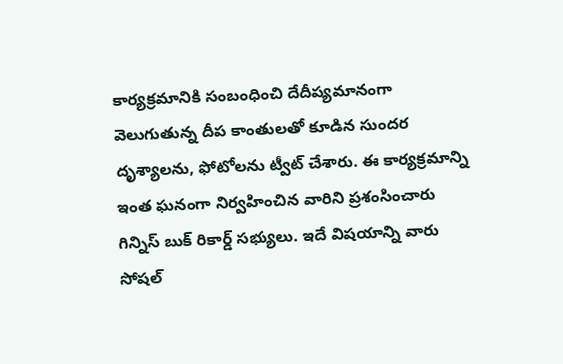కార్యక్రమానికి సంబంధించి దేదీప్యమానంగా వెలుగుతున్న దీప కాంతులతో కూడిన సుందర దృశ్యాలను, ఫోటోలను ట్వీట్ చేశారు. ఈ కార్యక్రమాన్ని ఇంత ఘనంగా నిర్వహించిన వారిని ప్రశంసించారు గిన్నిస్ బుక్ రికార్డ్ సభ్యులు. ఇదే విషయాన్ని వారు సోషల్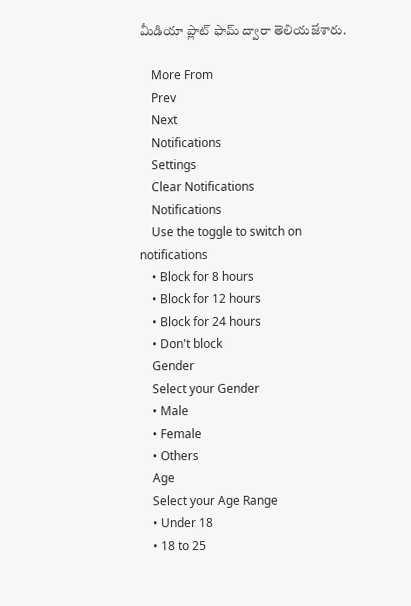మీడియా ప్లాట్ ఫామ్ ద్వారా తెలియజేశారు.

    More From
    Prev
    Next
    Notifications
    Settings
    Clear Notifications
    Notifications
    Use the toggle to switch on notifications
    • Block for 8 hours
    • Block for 12 hours
    • Block for 24 hours
    • Don't block
    Gender
    Select your Gender
    • Male
    • Female
    • Others
    Age
    Select your Age Range
    • Under 18
    • 18 to 25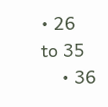• 26 to 35
    • 36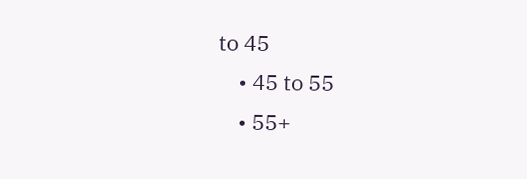to 45
    • 45 to 55
    • 55+